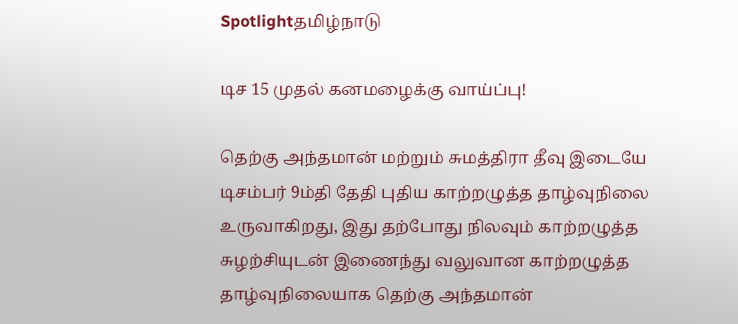Spotlightதமிழ்நாடு

டிச 15 முதல் கனமழைக்கு வாய்ப்பு!

தெற்கு அந்தமான் மற்றும் சுமத்திரா தீவு இடையே டிசம்பர் 9ம்தி தேதி புதிய காற்றழுத்த தாழ்வுநிலை உருவாகிறது, இது தற்போது நிலவும் காற்றழுத்த சுழற்சியுடன் இணைந்து வலுவான காற்றழுத்த தாழ்வுநிலையாக தெற்கு அந்தமான்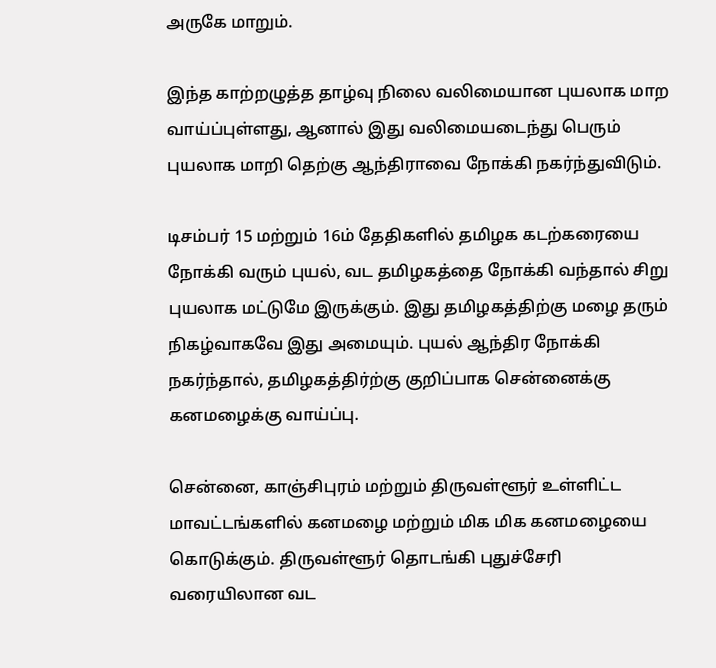அருகே மாறும்.

இந்த காற்றழுத்த தாழ்வு நிலை வலிமையான புயலாக மாற வாய்ப்புள்ளது, ஆனால் இது வலிமையடைந்து பெரும் புயலாக மாறி தெற்கு ஆந்திராவை நோக்கி நகர்ந்துவிடும்.

டிசம்பர் 15 மற்றும் 16ம் தேதிகளில் தமிழக கடற்கரையை நோக்கி வரும் புயல், வட தமிழகத்தை நோக்கி வந்தால் சிறு புயலாக மட்டுமே இருக்கும். இது தமிழகத்திற்கு மழை தரும் நிகழ்வாகவே இது அமையும். புயல் ஆந்திர நோக்கி நகர்ந்தால், தமிழகத்திர்ற்கு குறிப்பாக சென்னைக்கு கனமழைக்கு வாய்ப்பு.

சென்னை, காஞ்சிபுரம் மற்றும் திருவள்ளூர் உள்ளிட்ட மாவட்டங்களில் கனமழை மற்றும் மிக மிக கனமழையை கொடுக்கும். திருவள்ளூர் தொடங்கி புதுச்சேரி வரையிலான வட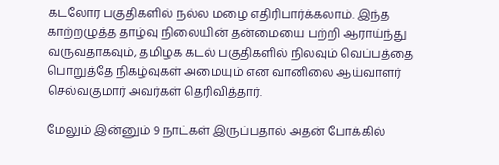கடலோர பகுதிகளில் நல்ல மழை எதிரிபார்க்கலாம். இந்த காற்றழுத்த தாழ்வு நிலையின் தன்மையை பற்றி ஆராய்ந்து வருவதாகவும், தமிழக கடல் பகுதிகளில் நிலவும் வெப்பத்தை பொறுத்தே நிகழ்வுகள் அமையும் என வானிலை ஆய்வாளர் செல்வகுமார் அவர்கள் தெரிவித்தார்.

மேலும் இன்னும் 9 நாட்கள் இருப்பதால் அதன் போக்கில்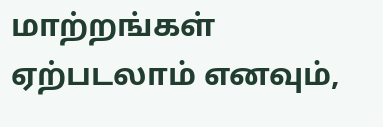மாற்றங்கள் ஏற்படலாம் எனவும்,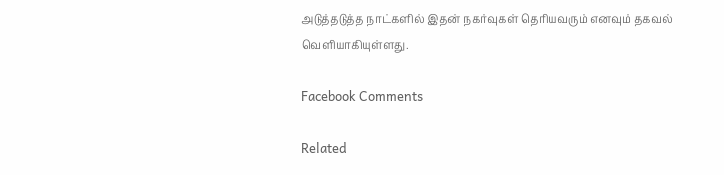அடுத்தடுத்த நாட்களில் இதன் நகர்வுகள் தெரியவரும் எனவும் தகவல் வெளியாகியுள்ளது.

Facebook Comments

Related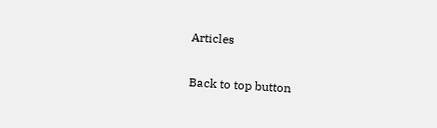Articles

Back to top button